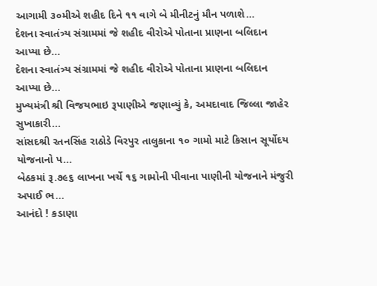આગામી ૩૦મીએ શહીદ દિને ૧૧ વાગે બે મીનીટનું મૌન પળાશે…
દેશના સ્વાતંત્ર્ય સંગ્રામમાં જે શહીદ વીરોએ પોતાના પ્રાણના બલિદાન આપ્યા છે...
દેશના સ્વાતંત્ર્ય સંગ્રામમાં જે શહીદ વીરોએ પોતાના પ્રાણના બલિદાન આપ્યા છે...
મુખ્યમંત્રી શ્રી વિજયભાઇ રૂપાણીએ જણાવ્યું કે, અમદાવાદ જિલ્લા જાહેર સુખાકારી...
સાંસદશ્રી રતનસિંહ રાઠોડે વિરપુર તાલુકાના ૧૦ ગામો માટે કિસાન સૂર્યોદય યોજનાનો પ...
બેઠકમાં રૂ.૭૯૬ લાખના ખર્ચે ૧૬ ગામોની પીવાના પાણીની યોજનાને મંજુરી અપાઈ ભ...
આનંદો ! કડાણા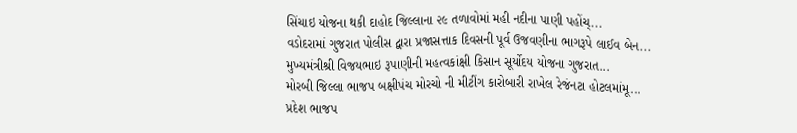સિંચાઇ યોજના થકી દાહોદ જિલ્લાના ૨૯ તળાવોમાં મહી નદીના પાણી પહોંચ્...
વડોદરામાં ગુજરાત પોલીસ દ્વારા પ્રજાસત્તાક દિવસની પૂર્વ ઉજવણીના ભાગરૂપે લાઈવ બેન...
મુખ્યમંત્રીશ્રી વિજયભાઇ રૂપાણીની મહત્વકાંક્ષી કિસાન સૂર્યોદય યોજના ગુજરાત...
મોરબી જિલ્લા ભાજપ બક્ષીપંચ મોરચો ની મીટીંગ કારોબારી રાખેલ રેજંનટા હોટલમાંમૂ...
પ્રદેશ ભાજપ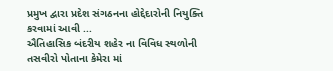પ્રમુખ દ્વારા પ્રદેશ સંગઠનના હોદ્દેદારોની નિયુક્તિ કરવામાં આવી ...
ઐતિહાસિક બંદરીય શહેર ના વિવિધ સ્થળોની તસવીરો પોતાના કેમેરા માં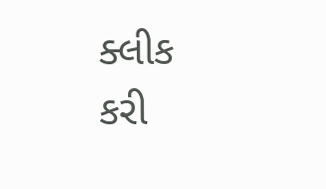ક્લીક કરી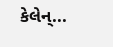કેલેન્...